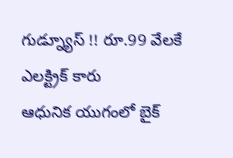గుడ్న్యూస్ !! రూ.99 వేలకే ఎలక్ట్రిక్ కారు
ఆధునిక యుగంలో బైక్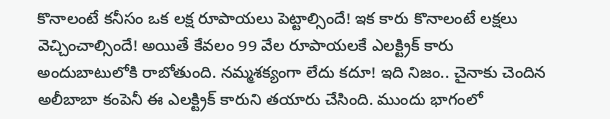కొనాలంటే కనీసం ఒక లక్ష రూపాయలు పెట్టాల్సిందే! ఇక కారు కొనాలంటే లక్షలు వెచ్చించాల్సిందే! అయితే కేవలం 99 వేల రూపాయలకే ఎలక్ట్రిక్ కారు అందుబాటులోకి రాబోతుంది. నమ్మశక్యంగా లేదు కదూ! ఇది నిజం.. చైనాకు చెందిన అలీబాబా కంపెనీ ఈ ఎలక్ట్రిక్ కారుని తయారు చేసింది. ముందు భాగంలో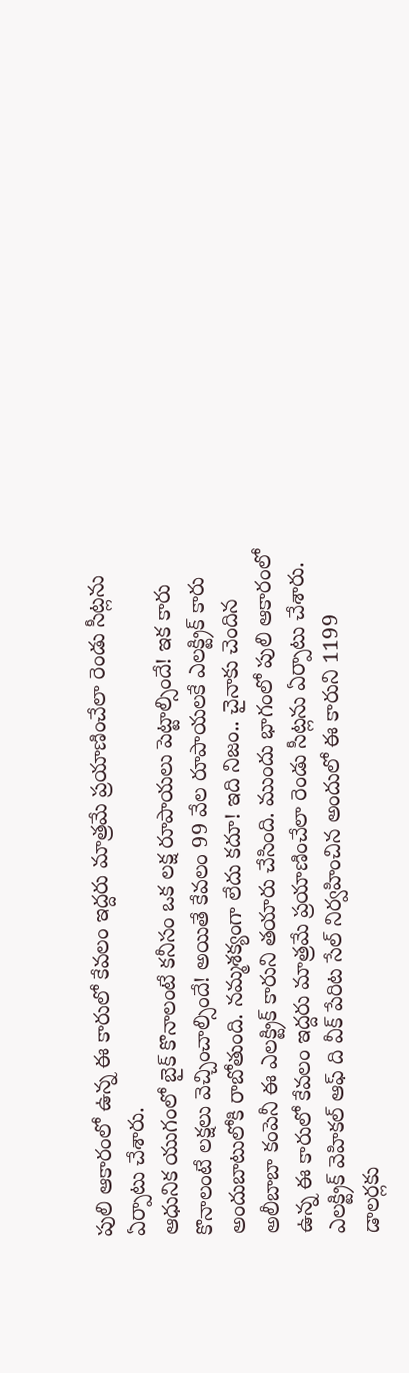పులి ఆకారంలో ఉన్న ఈ కారులో కేవలం ఇద్దరు మాత్రమే ప్రయాణించేలా రెండు సీట్లను ఏర్పాటు చేశారు.
ఆధునిక యుగంలో బైక్ కొనాలంటే కనీసం ఒక లక్ష రూపాయలు పెట్టాల్సిందే! ఇక కారు కొనాలంటే లక్షలు వెచ్చించాల్సిందే! అయితే కేవలం 99 వేల రూపాయలకే ఎలక్ట్రిక్ కారు అందుబాటులోకి రాబోతుంది. నమ్మశక్యంగా లేదు కదూ! ఇది నిజం.. చైనాకు చెందిన అలీబాబా కంపెనీ ఈ ఎలక్ట్రిక్ కారుని తయారు చేసింది. ముందు భాగంలో పులి ఆకారంలో ఉన్న ఈ కారులో కేవలం ఇద్దరు మాత్రమే ప్రయాణించేలా రెండు సీట్లను ఏర్పాటు చేశారు. ఎలక్ట్రిక్ వెహికల్ ఆఫ్ ది వీక్ పేరిట సేల్ నిర్వహించిన అందులో ఈ కారుని 1199 డాలర్లకు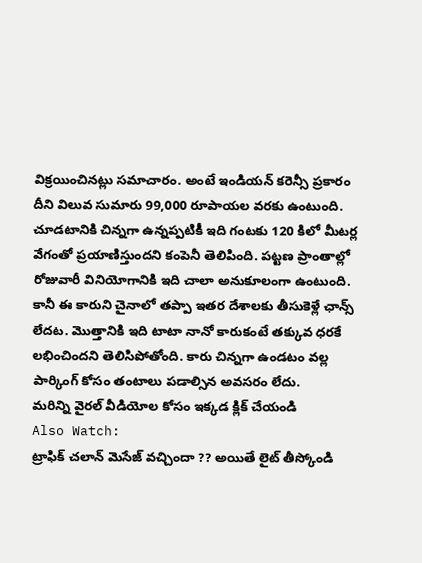విక్రయించినట్లు సమాచారం. అంటే ఇండియన్ కరెన్సీ ప్రకారం దీని విలువ సుమారు 99,000 రూపాయల వరకు ఉంటుంది. చూడటానికి చిన్నగా ఉన్నప్పటికీ ఇది గంటకు 120 కిలో మీటర్ల వేగంతో ప్రయాణిస్తుందని కంపెనీ తెలిపింది. పట్టణ ప్రాంతాల్లో రోజువారీ వినియోగానికి ఇది చాలా అనుకూలంగా ఉంటుంది. కానీ ఈ కారుని చైనాలో తప్పా ఇతర దేశాలకు తీసుకెళ్లే ఛాన్స్ లేదట. మొత్తానికి ఇది టాటా నానో కారుకంటే తక్కువ ధరకే లభించిందని తెలిసిపోతోంది. కారు చిన్నగా ఉండటం వల్ల పార్కింగ్ కోసం తంటాలు పడాల్సిన అవసరం లేదు.
మరిన్ని వైరల్ వీడియోల కోసం ఇక్కడ క్లిక్ చేయండి
Also Watch:
ట్రాఫిక్ చలాన్ మెసేజ్ వచ్చిందా ?? అయితే లైట్ తీస్కోండి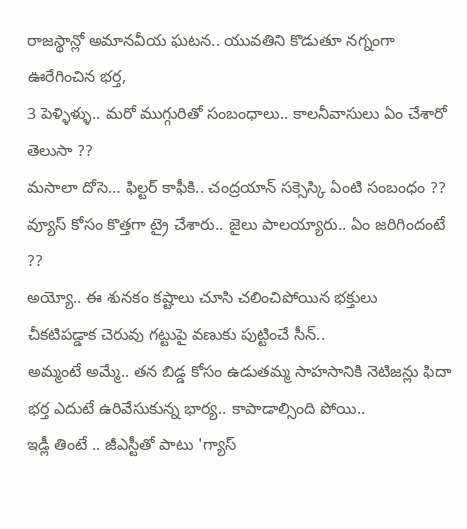రాజస్థాన్లో అమానవీయ ఘటన.. యువతిని కొడుతూ నగ్నంగా ఊరేగించిన భర్త,
3 పెళ్ళిళ్ళు.. మరో ముగ్గురితో సంబంధాలు.. కాలనీవాసులు ఏం చేశారో తెలుసా ??
మసాలా దోసె… ఫిల్టర్ కాఫీకి.. చంద్రయాన్ సక్సెస్కి ఏంటి సంబంధం ??
వ్యూస్ కోసం కొత్తగా ట్రై చేశారు.. జైలు పాలయ్యారు.. ఏం జరిగిందంటే ??
అయ్యో.. ఈ శునకం కష్టాలు చూసి చలించిపోయిన భక్తులు
చీకటిపడ్డాక చెరువు గట్టుపై వణుకు పుట్టించే సీన్..
అమ్మంటే అమ్మే.. తన బిడ్డ కోసం ఉడుతమ్మ సాహసానికి నెటిజన్లు ఫిదా
భర్త ఎదుటే ఉరివేసుకున్న భార్య.. కాపాడాల్సింది పోయి..
ఇడ్లీ తింటే .. జీఎస్టీతో పాటు 'గ్యాస్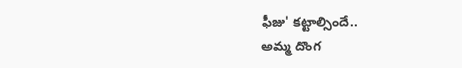ఫీజు' కట్టాల్సిందే..
అమ్మ దొంగ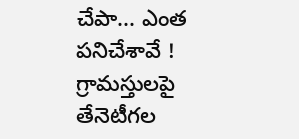చేపా... ఎంత పనిచేశావే !
గ్రామస్తులపై తేనెటీగల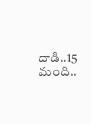దాడి..15 మంది..